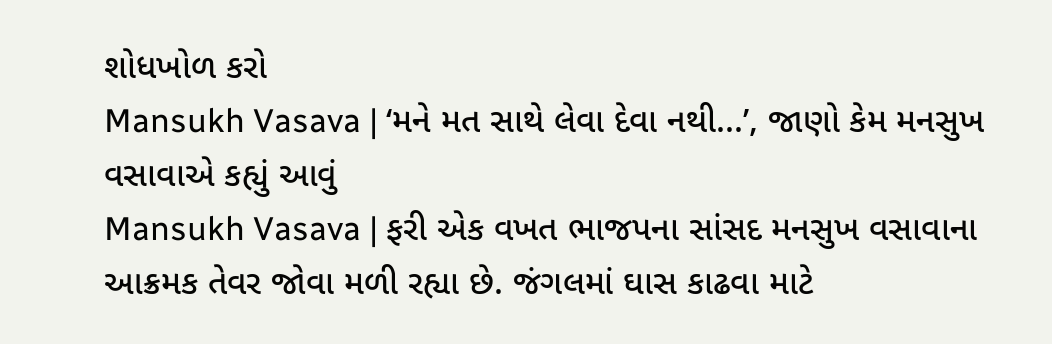શોધખોળ કરો
Mansukh Vasava | ‘મને મત સાથે લેવા દેવા નથી...’, જાણો કેમ મનસુખ વસાવાએ કહ્યું આવું
Mansukh Vasava | ફરી એક વખત ભાજપના સાંસદ મનસુખ વસાવાના આક્રમક તેવર જોવા મળી રહ્યા છે. જંગલમાં ઘાસ કાઢવા માટે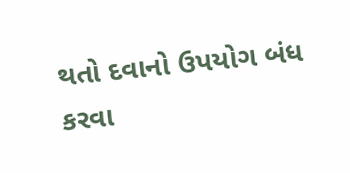થતો દવાનો ઉપયોગ બંધ કરવા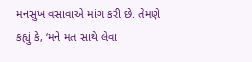મનસુખ વસાવાએ માંગ કરી છે. તેમણે કહ્યું કે, ‘મને મત સાથે લેવા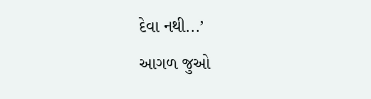દેવા નથી...’
આગળ જુઓ